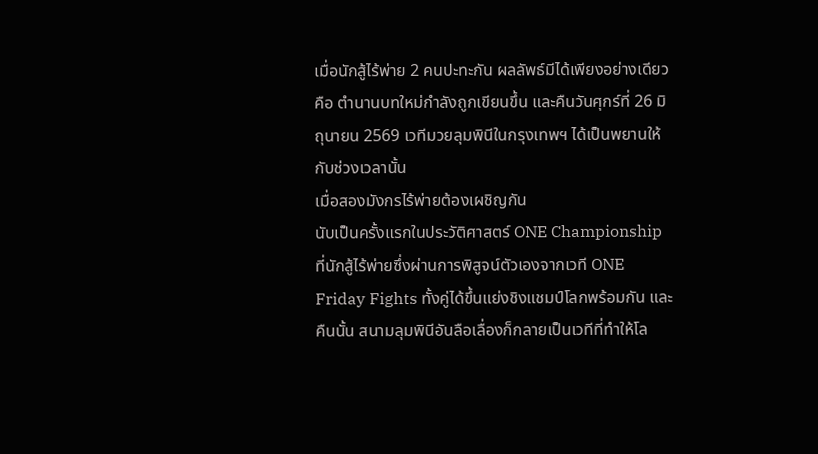เมื่อนักสู้ไร้พ่าย 2 คนปะทะกัน ผลลัพธ์มีได้เพียงอย่างเดียว คือ ตำนานบทใหม่กำลังถูกเขียนขึ้น และคืนวันศุกร์ที่ 26 มิถุนายน 2569 เวทีมวยลุมพินีในกรุงเทพฯ ได้เป็นพยานให้กับช่วงเวลานั้น
เมื่อสองมังกรไร้พ่ายต้องเผชิญกัน
นับเป็นครั้งแรกในประวัติศาสตร์ ONE Championship ที่นักสู้ไร้พ่ายซึ่งผ่านการพิสูจน์ตัวเองจากเวที ONE Friday Fights ทั้งคู่ได้ขึ้นแย่งชิงแชมป์โลกพร้อมกัน และคืนนั้น สนามลุมพินีอันลือเลื่องก็กลายเป็นเวทีที่ทำให้โล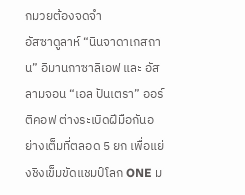กมวยต้องจดจำ
อัสซาดูลาห์ “นินจาดาเกสถาน” อิมานกาซาลิเอฟ และ อัสลามจอน “เอล ปันเตรา” ออร์ติคอฟ ต่างระเบิดฝีมือกันอย่างเต็มที่ตลอด 5 ยก เพื่อแย่งชิงเข็มขัดแชมป์โลก ONE ม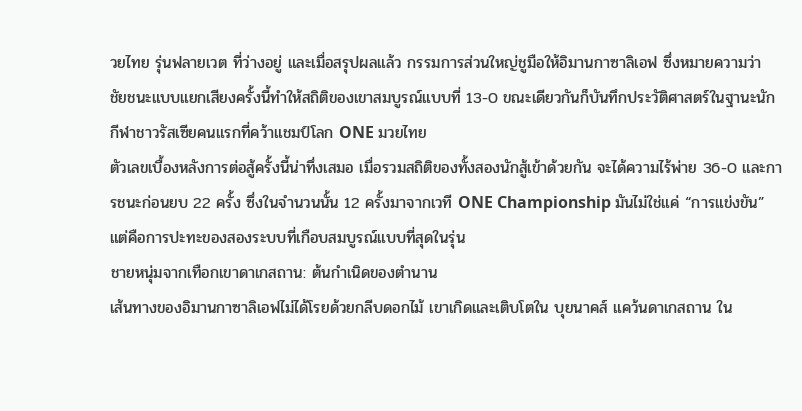วยไทย รุ่นฟลายเวต ที่ว่างอยู่ และเมื่อสรุปผลแล้ว กรรมการส่วนใหญ่ชูมือให้อิมานกาซาลิเอฟ ซึ่งหมายความว่า ชัยชนะแบบแยกเสียงครั้งนี้ทำให้สถิติของเขาสมบูรณ์แบบที่ 13-0 ขณะเดียวกันก็บันทึกประวัติศาสตร์ในฐานะนักกีฬาชาวรัสเซียคนแรกที่คว้าแชมป์โลก ONE มวยไทย
ตัวเลขเบื้องหลังการต่อสู้ครั้งนี้น่าทึ่งเสมอ เมื่อรวมสถิติของทั้งสองนักสู้เข้าด้วยกัน จะได้ความไร้พ่าย 36-0 และการชนะก่อนยบ 22 ครั้ง ซึ่งในจำนวนนั้น 12 ครั้งมาจากเวที ONE Championship มันไม่ใช่แค่ “การแข่งขัน” แต่คือการปะทะของสองระบบที่เกือบสมบูรณ์แบบที่สุดในรุ่น
ชายหนุ่มจากเทือกเขาดาเกสถาน: ต้นกำเนิดของตำนาน
เส้นทางของอิมานกาซาลิเอฟไม่ได้โรยด้วยกลีบดอกไม้ เขาเกิดและเติบโตใน บุยนาคส์ แคว้นดาเกสถาน ใน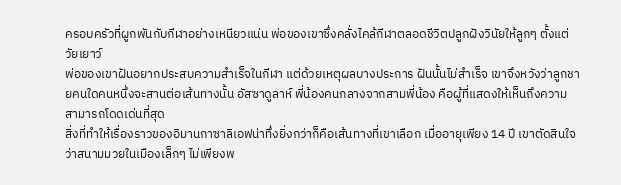ครอบครัวที่ผูกพันกับกีฬาอย่างเหนียวแน่น พ่อของเขาซึ่งคลั่งไคล้กีฬาตลอดชีวิตปลูกฝังวินัยให้ลูกๆ ตั้งแต่วัยเยาว์
พ่อของเขาฝันอยากประสบความสำเร็จในกีฬา แต่ด้วยเหตุผลบางประการ ฝันนั้นไม่สำเร็จ เขาจึงหวังว่าลูกชายคนใดคนหนึ่งจะสานต่อเส้นทางนั้น อัสซาดูลาห์ พี่น้องคนกลางจากสามพี่น้อง คือผู้ที่แสดงให้เห็นถึงความสามารถโดดเด่นที่สุด
สิ่งที่ทำให้เรื่องราวของอิมานกาซาลิเอฟน่าทึ่งยิ่งกว่าก็คือเส้นทางที่เขาเลือก เมื่ออายุเพียง 14 ปี เขาตัดสินใจว่าสนามมวยในเมืองเล็กๆ ไม่เพียงพ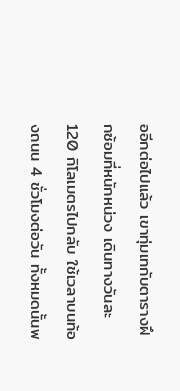ออีกต่อไปแล้ว เขาทุ่มเทกับตารางฝึกซ้อมที่หนักหน่วง เดินทางวันละ 120 กิโลเมตรไปกลับ ใช้เวลาบนท้องถนน 4 ชั่วโมงต่อวัน ทั้งหมดนั้นพ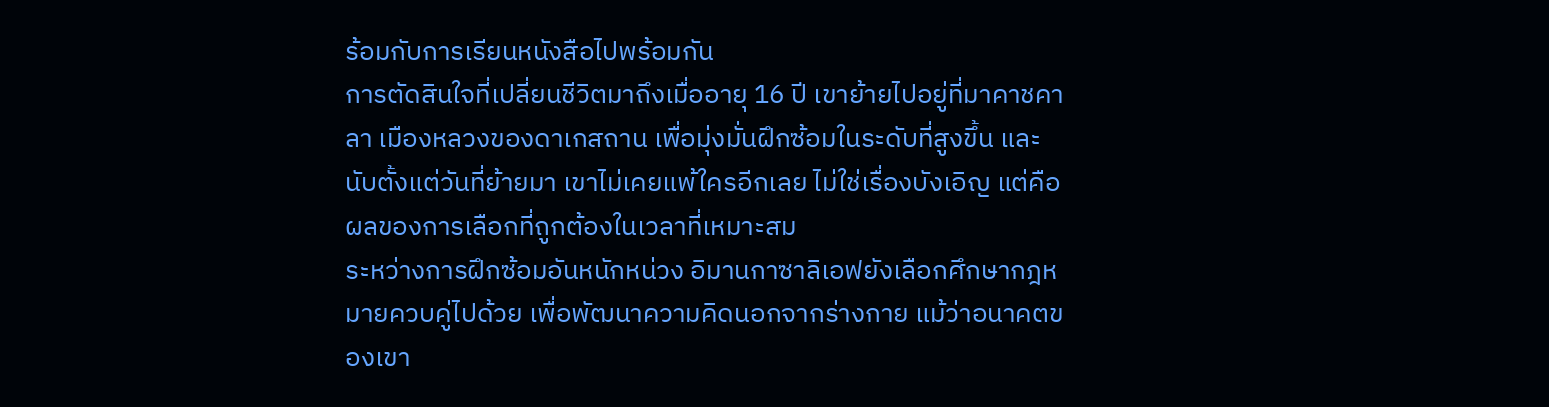ร้อมกับการเรียนหนังสือไปพร้อมกัน
การตัดสินใจที่เปลี่ยนชีวิตมาถึงเมื่ออายุ 16 ปี เขาย้ายไปอยู่ที่มาคาชคาลา เมืองหลวงของดาเกสถาน เพื่อมุ่งมั่นฝึกซ้อมในระดับที่สูงขึ้น และนับตั้งแต่วันที่ย้ายมา เขาไม่เคยแพ้ใครอีกเลย ไม่ใช่เรื่องบังเอิญ แต่คือผลของการเลือกที่ถูกต้องในเวลาที่เหมาะสม
ระหว่างการฝึกซ้อมอันหนักหน่วง อิมานกาซาลิเอฟยังเลือกศึกษากฎหมายควบคู่ไปด้วย เพื่อพัฒนาความคิดนอกจากร่างกาย แม้ว่าอนาคตของเขา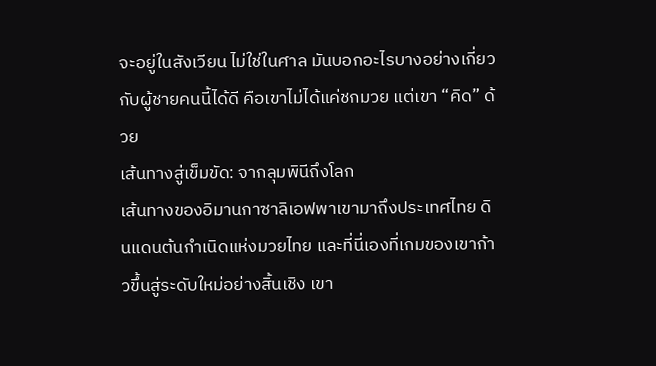จะอยู่ในสังเวียน ไม่ใช่ในศาล มันบอกอะไรบางอย่างเกี่ยวกับผู้ชายคนนี้ได้ดี คือเขาไม่ได้แค่ชกมวย แต่เขา “คิด” ด้วย
เส้นทางสู่เข็มขัด: จากลุมพินีถึงโลก
เส้นทางของอิมานกาซาลิเอฟพาเขามาถึงประเทศไทย ดินแดนต้นกำเนิดแห่งมวยไทย และที่นี่เองที่เกมของเขาก้าวขึ้นสู่ระดับใหม่อย่างสิ้นเชิง เขา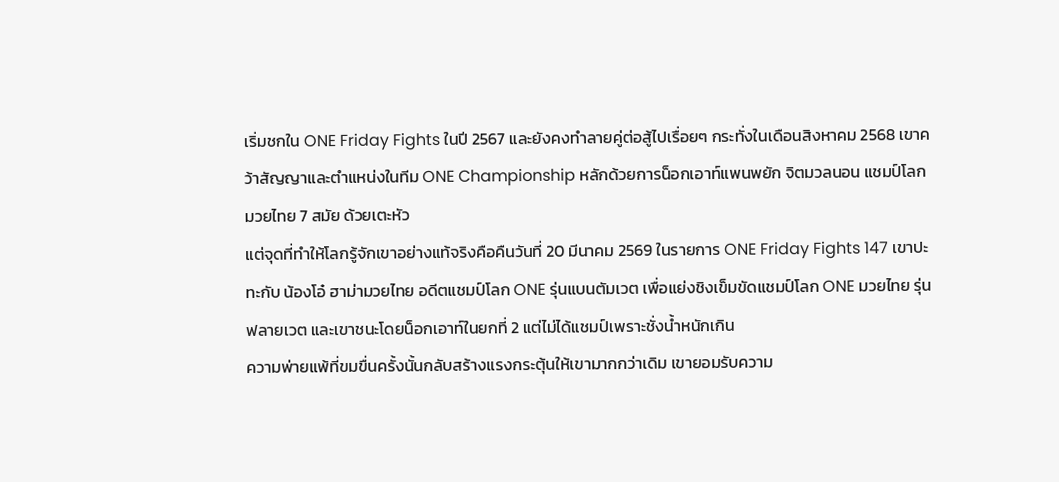เริ่มชกใน ONE Friday Fights ในปี 2567 และยังคงทำลายคู่ต่อสู้ไปเรื่อยๆ กระทั่งในเดือนสิงหาคม 2568 เขาคว้าสัญญาและตำแหน่งในทีม ONE Championship หลักด้วยการน็อกเอาท์แพนพยัก จิตมวลนอน แชมป์โลกมวยไทย 7 สมัย ด้วยเตะหัว
แต่จุดที่ทำให้โลกรู้จักเขาอย่างแท้จริงคือคืนวันที่ 20 มีนาคม 2569 ในรายการ ONE Friday Fights 147 เขาปะทะกับ น้องโอ๋ ฮาม่ามวยไทย อดีตแชมป์โลก ONE รุ่นแบนตัมเวต เพื่อแย่งชิงเข็มขัดแชมป์โลก ONE มวยไทย รุ่นฟลายเวต และเขาชนะโดยน็อกเอาท์ในยกที่ 2 แต่ไม่ได้แชมป์เพราะชั่งน้ำหนักเกิน
ความพ่ายแพ้ที่ขมขื่นครั้งนั้นกลับสร้างแรงกระตุ้นให้เขามากกว่าเดิม เขายอมรับความ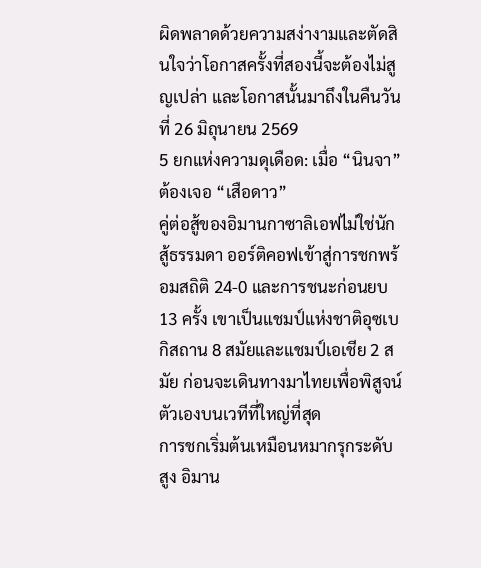ผิดพลาดด้วยความสง่างามและตัดสินใจว่าโอกาสครั้งที่สองนี้จะต้องไม่สูญเปล่า และโอกาสนั้นมาถึงในคืนวันที่ 26 มิถุนายน 2569
5 ยกแห่งความดุเดือด: เมื่อ “นินจา” ต้องเจอ “เสือดาว”
คู่ต่อสู้ของอิมานกาซาลิเอฟไม่ใช่นักสู้ธรรมดา ออร์ติคอฟเข้าสู่การชกพร้อมสถิติ 24-0 และการชนะก่อนยบ 13 ครั้ง เขาเป็นแชมป์แห่งชาติอุซเบกิสถาน 8 สมัยและแชมป์เอเชีย 2 สมัย ก่อนจะเดินทางมาไทยเพื่อพิสูจน์ตัวเองบนเวทีที่ใหญ่ที่สุด
การชกเริ่มต้นเหมือนหมากรุกระดับสูง อิมาน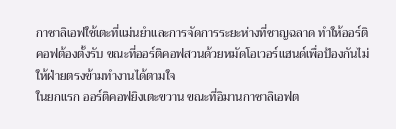กาซาลิเอฟใช้เตะที่แม่นยำและการจัดการระยะห่างที่ชาญฉลาด ทำให้ออร์ติคอฟต้องตั้งรับ ขณะที่ออร์ติคอฟสวนด้วยหมัดโอเวอร์แฮนด์เพื่อป้องกันไม่ให้ฝ่ายตรงข้ามทำงานได้ตามใจ
ในยกแรก ออร์ติคอฟยิงเตะขวาน ขณะที่อิมานกาซาลิเอฟต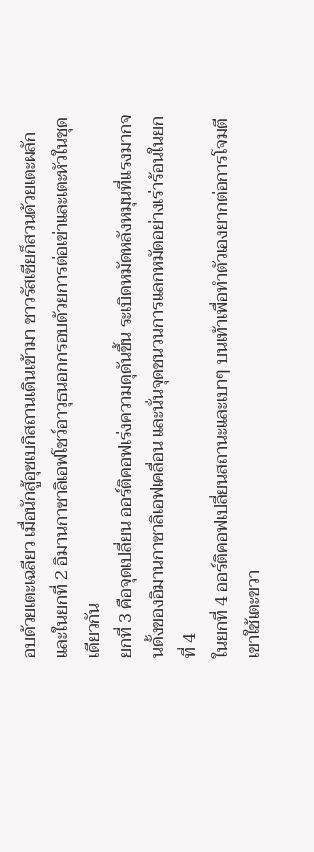อบด้วยเตะเฉลียว เมื่อนักสู้อุซเบกิสถานเดินเข้ามา ชาวรัสเซียก็สวนด้วยเตะผลัก และในยกที่ 2 อิมานกาซาลิเอฟโชว์อาวุธนอกกรอบด้วยการต่อเข่าและเตะหัวในชุดเดียวกัน
ยกที่ 3 คือจุดเปลี่ยน ออร์ติคอฟเร่งความดุดันขึ้น ระเบิดหมัดหลังหมุนที่แรงมากจนดั้งของอิมานกาซาลิเอฟเคลื่อน และนั่นจุดชนวนการแลกหมัดอย่างเร่าร้อนในยกที่ 4
ในยกที่ 4 ออร์ติคอฟเปลี่ยนสถานะและเบาๆ บนเท้าเพื่อทำตัวเองยากต่อการโจมตี เขาใช้เตะขวา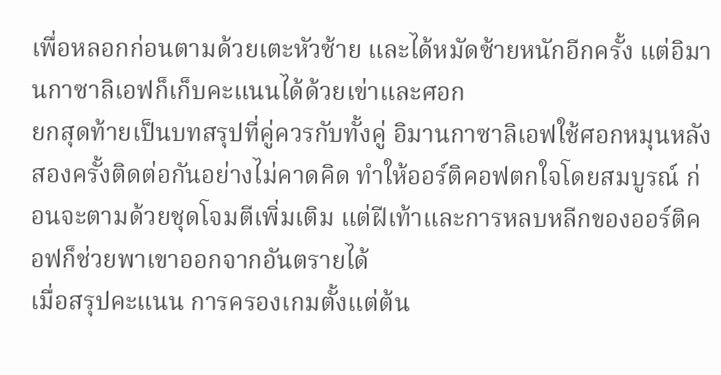เพื่อหลอกก่อนตามด้วยเตะหัวซ้าย และได้หมัดซ้ายหนักอีกครั้ง แต่อิมานกาซาลิเอฟก็เก็บคะแนนได้ด้วยเข่าและศอก
ยกสุดท้ายเป็นบทสรุปที่คู่ควรกับทั้งคู่ อิมานกาซาลิเอฟใช้ศอกหมุนหลังสองครั้งติดต่อกันอย่างไม่คาดคิด ทำให้ออร์ติคอฟตกใจโดยสมบูรณ์ ก่อนจะตามด้วยชุดโจมตีเพิ่มเติม แต่ฝีเท้าและการหลบหลีกของออร์ติคอฟก็ช่วยพาเขาออกจากอันตรายได้
เมื่อสรุปคะแนน การครองเกมตั้งแต่ต้น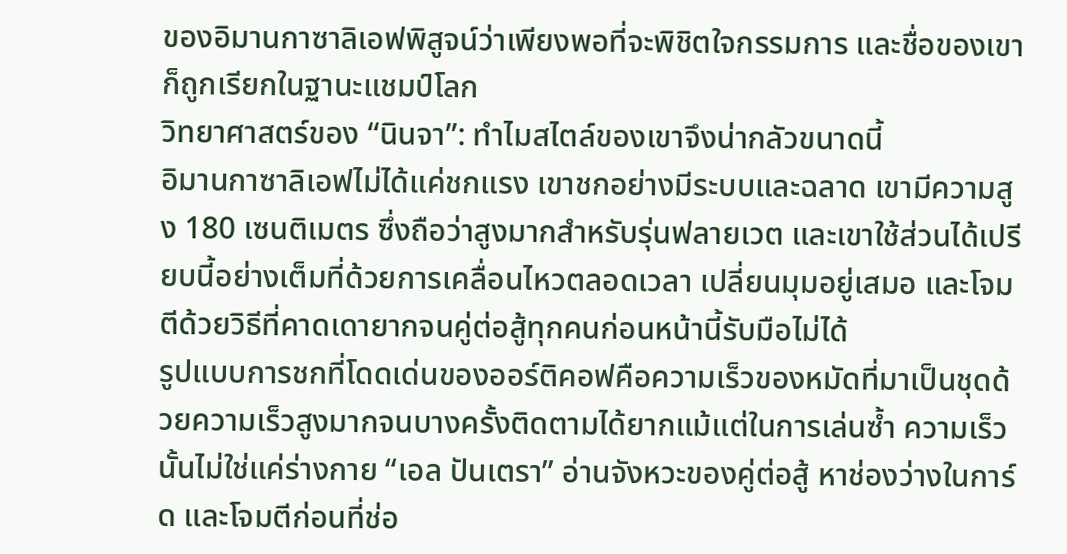ของอิมานกาซาลิเอฟพิสูจน์ว่าเพียงพอที่จะพิชิตใจกรรมการ และชื่อของเขาก็ถูกเรียกในฐานะแชมป์โลก
วิทยาศาสตร์ของ “นินจา”: ทำไมสไตล์ของเขาจึงน่ากลัวขนาดนี้
อิมานกาซาลิเอฟไม่ได้แค่ชกแรง เขาชกอย่างมีระบบและฉลาด เขามีความสูง 180 เซนติเมตร ซึ่งถือว่าสูงมากสำหรับรุ่นฟลายเวต และเขาใช้ส่วนได้เปรียบนี้อย่างเต็มที่ด้วยการเคลื่อนไหวตลอดเวลา เปลี่ยนมุมอยู่เสมอ และโจมตีด้วยวิธีที่คาดเดายากจนคู่ต่อสู้ทุกคนก่อนหน้านี้รับมือไม่ได้
รูปแบบการชกที่โดดเด่นของออร์ติคอฟคือความเร็วของหมัดที่มาเป็นชุดด้วยความเร็วสูงมากจนบางครั้งติดตามได้ยากแม้แต่ในการเล่นซ้ำ ความเร็วนั้นไม่ใช่แค่ร่างกาย “เอล ปันเตรา” อ่านจังหวะของคู่ต่อสู้ หาช่องว่างในการ์ด และโจมตีก่อนที่ช่อ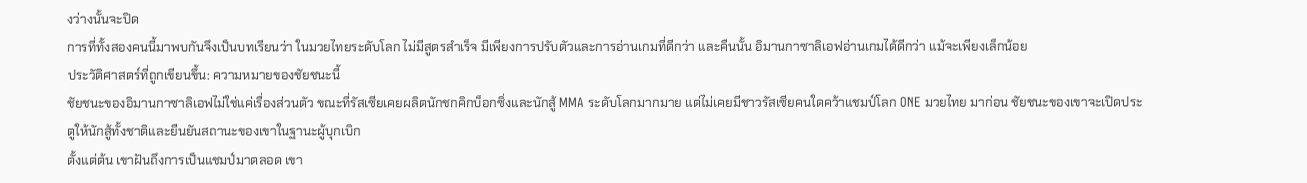งว่างนั้นจะปิด
การที่ทั้งสองคนนี้มาพบกันจึงเป็นบทเรียนว่า ในมวยไทยระดับโลก ไม่มีสูตรสำเร็จ มีเพียงการปรับตัวและการอ่านเกมที่ดีกว่า และคืนนั้น อิมานกาซาลิเอฟอ่านเกมได้ดีกว่า แม้จะเพียงเล็กน้อย
ประวัติศาสตร์ที่ถูกเขียนขึ้น: ความหมายของชัยชนะนี้
ชัยชนะของอิมานกาซาลิเอฟไม่ใช่แค่เรื่องส่วนตัว ขณะที่รัสเซียเคยผลิตนักชกคิกบ็อกซิ่งและนักสู้ MMA ระดับโลกมากมาย แต่ไม่เคยมีชาวรัสเซียคนใดคว้าแชมป์โลก ONE มวยไทย มาก่อน ชัยชนะของเขาจะเปิดประตูให้นักสู้ทั้งชาติและยืนยันสถานะของเขาในฐานะผู้บุกเบิก
ตั้งแต่ต้น เขาฝันถึงการเป็นแชมป์มาตลอด เขา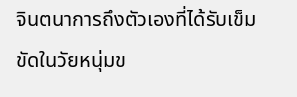จินตนาการถึงตัวเองที่ได้รับเข็มขัดในวัยหนุ่มข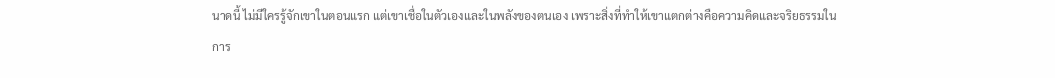นาดนี้ ไม่มีใครรู้จักเขาในตอนแรก แต่เขาเชื่อในตัวเองและในพลังของตนเอง เพราะสิ่งที่ทำให้เขาแตกต่างคือความคิดและจริยธรรมในการ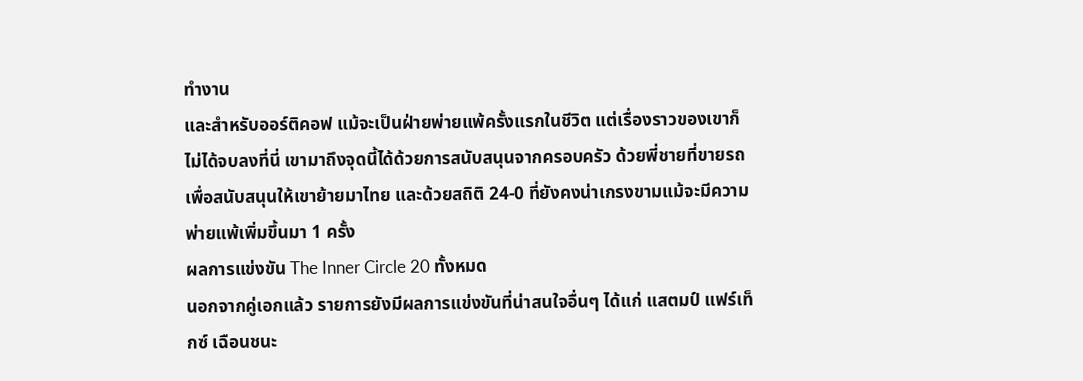ทำงาน
และสำหรับออร์ติคอฟ แม้จะเป็นฝ่ายพ่ายแพ้ครั้งแรกในชีวิต แต่เรื่องราวของเขาก็ไม่ได้จบลงที่นี่ เขามาถึงจุดนี้ได้ด้วยการสนับสนุนจากครอบครัว ด้วยพี่ชายที่ขายรถเพื่อสนับสนุนให้เขาย้ายมาไทย และด้วยสถิติ 24-0 ที่ยังคงน่าเกรงขามแม้จะมีความพ่ายแพ้เพิ่มขึ้นมา 1 ครั้ง
ผลการแข่งขัน The Inner Circle 20 ทั้งหมด
นอกจากคู่เอกแล้ว รายการยังมีผลการแข่งขันที่น่าสนใจอื่นๆ ได้แก่ แสตมป์ แฟร์เท็กซ์ เฉือนชนะ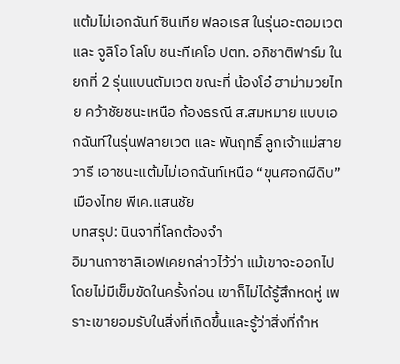แต้มไม่เอกฉันท์ ซินเทีย ฟลอเรส ในรุ่นอะตอมเวต และ จูลิโอ โลโบ ชนะทีเคโอ ปตท. อภิชาติฟาร์ม ในยกที่ 2 รุ่นแบนตัมเวต ขณะที่ น้องโอ๋ ฮาม่ามวยไทย คว้าชัยชนะเหนือ ก้องธรณี ส.สมหมาย แบบเอกฉันท์ในรุ่นฟลายเวต และ พันฤทธิ์ ลูกเจ้าแม่สายวารี เอาชนะแต้มไม่เอกฉันท์เหนือ “ขุนศอกผีดิบ” เมืองไทย พีเค.แสนชัย
บทสรุป: นินจาที่โลกต้องจำ
อิมานกาซาลิเอฟเคยกล่าวไว้ว่า แม้เขาจะออกไปโดยไม่มีเข็มขัดในครั้งก่อน เขาก็ไม่ได้รู้สึกหดหู่ เพราะเขายอมรับในสิ่งที่เกิดขึ้นและรู้ว่าสิ่งที่กำห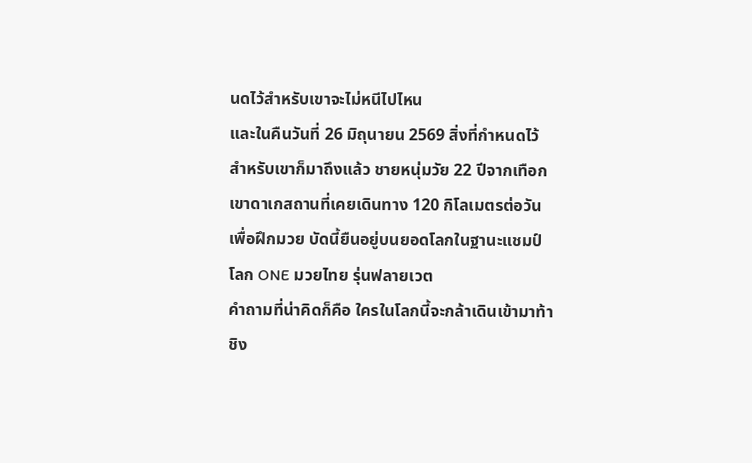นดไว้สำหรับเขาจะไม่หนีไปไหน
และในคืนวันที่ 26 มิถุนายน 2569 สิ่งที่กำหนดไว้สำหรับเขาก็มาถึงแล้ว ชายหนุ่มวัย 22 ปีจากเทือกเขาดาเกสถานที่เคยเดินทาง 120 กิโลเมตรต่อวันเพื่อฝึกมวย บัดนี้ยืนอยู่บนยอดโลกในฐานะแชมป์โลก ONE มวยไทย รุ่นฟลายเวต
คำถามที่น่าคิดก็คือ ใครในโลกนี้จะกล้าเดินเข้ามาท้าชิง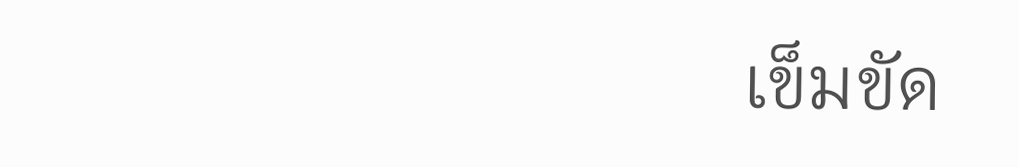เข็มขัด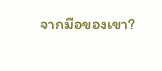จากมือของเขา?